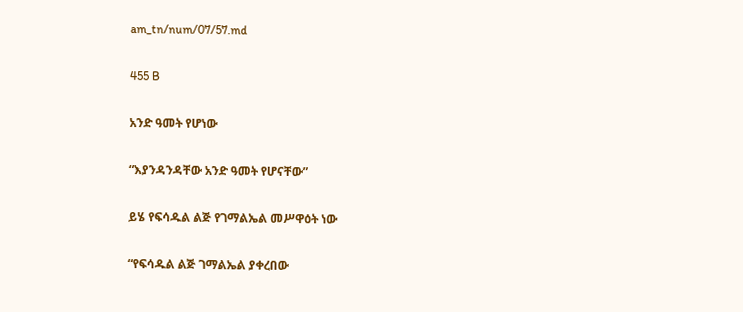am_tn/num/07/57.md

455 B

አንድ ዓመት የሆነው

“እያንዳንዳቸው አንድ ዓመት የሆናቸው”

ይሄ የፍሳዱል ልጅ የገማልኤል መሥዋዕት ነው

“የፍሳዱል ልጅ ገማልኤል ያቀረበው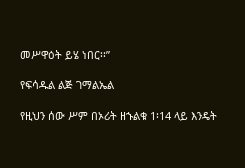መሥዋዕት ይሄ ነበር፡፡”

የፍሳዱል ልጅ ገማልኤል

የዚህን ሰው ሥም በኦሪት ዘኁልቁ 1፡14 ላይ እንዴት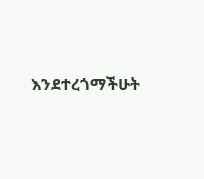እንደተረጎማችሁት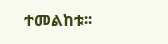ተመልከቱ፡፡